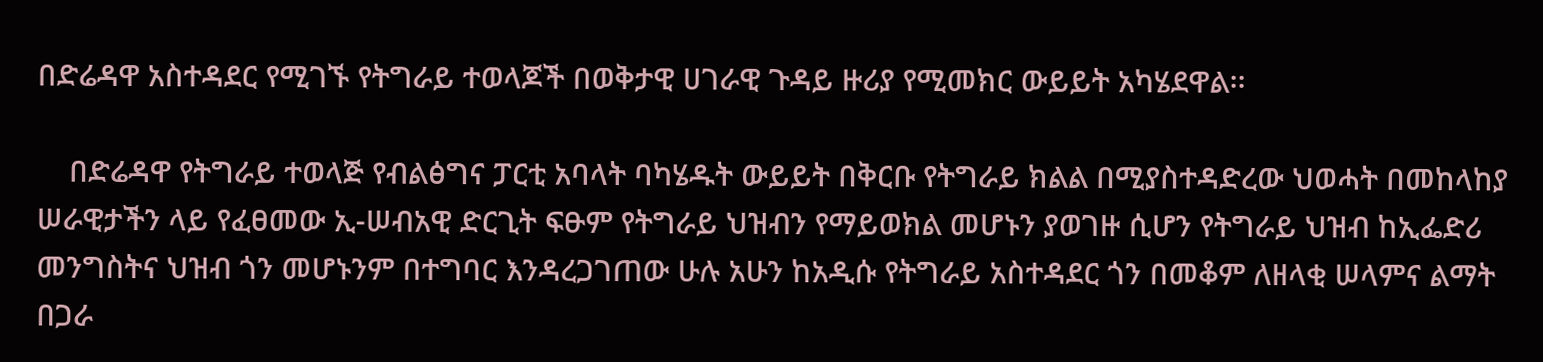በድሬዳዋ አስተዳደር የሚገኙ የትግራይ ተወላጆች በወቅታዊ ሀገራዊ ጉዳይ ዙሪያ የሚመክር ውይይት አካሄደዋል፡፡

    በድሬዳዋ የትግራይ ተወላጅ የብልፅግና ፓርቲ አባላት ባካሄዱት ውይይት በቅርቡ የትግራይ ክልል በሚያስተዳድረው ህወሓት በመከላከያ ሠራዊታችን ላይ የፈፀመው ኢ-ሠብአዊ ድርጊት ፍፁም የትግራይ ህዝብን የማይወክል መሆኑን ያወገዙ ሲሆን የትግራይ ህዝብ ከኢፌድሪ መንግስትና ህዝብ ጎን መሆኑንም በተግባር እንዳረጋገጠው ሁሉ አሁን ከአዲሱ የትግራይ አስተዳደር ጎን በመቆም ለዘላቂ ሠላምና ልማት በጋራ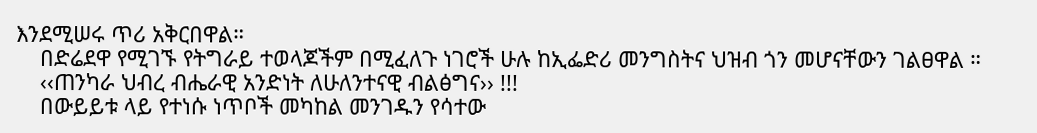እንደሚሠሩ ጥሪ አቅርበዋል።
    በድሬደዋ የሚገኙ የትግራይ ተወላጆችም በሚፈለጉ ነገሮች ሁሉ ከኢፌድሪ መንግስትና ህዝብ ጎን መሆናቸውን ገልፀዋል ።
    ‹‹ጠንካራ ህብረ ብሔራዊ አንድነት ለሁለንተናዊ ብልፅግና›› !!!
    በውይይቱ ላይ የተነሱ ነጥቦች መካከል መንገዱን የሳተው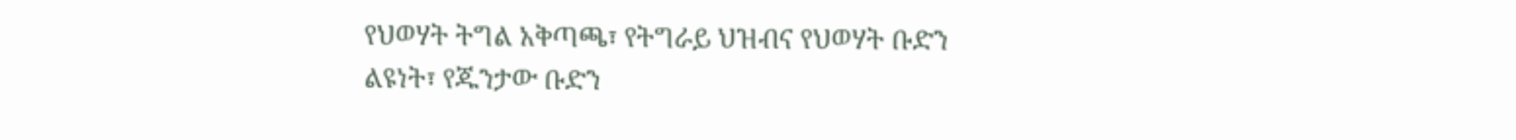የህወሃት ትግል አቅጣጫ፣ የትግራይ ህዝብና የህወሃት ቡድን ልዩነት፣ የጁንታው ቡድን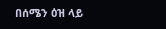በሰሜን ዕዝ ላይ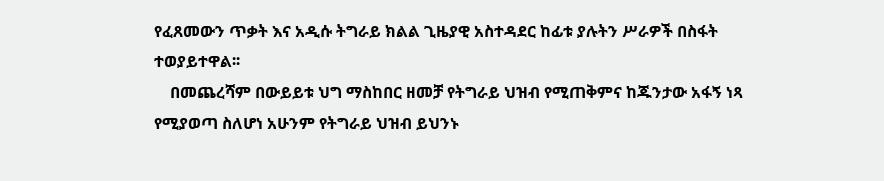የፈጸመውን ጥቃት እና አዲሱ ትግራይ ክልል ጊዜያዊ አስተዳደር ከፊቱ ያሉትን ሥራዎች በስፋት ተወያይተዋል፡፡
    በመጨረሻም በውይይቱ ህግ ማስከበር ዘመቻ የትግራይ ህዝብ የሚጠቅምና ከጁንታው አፋኝ ነጻ የሚያወጣ ስለሆነ አሁንም የትግራይ ህዝብ ይህንኑ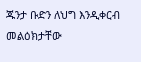ጁንታ ቡድን ለህግ እንዲቀርብ መልዕክታቸው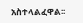አስተላልፈዋል፡፡